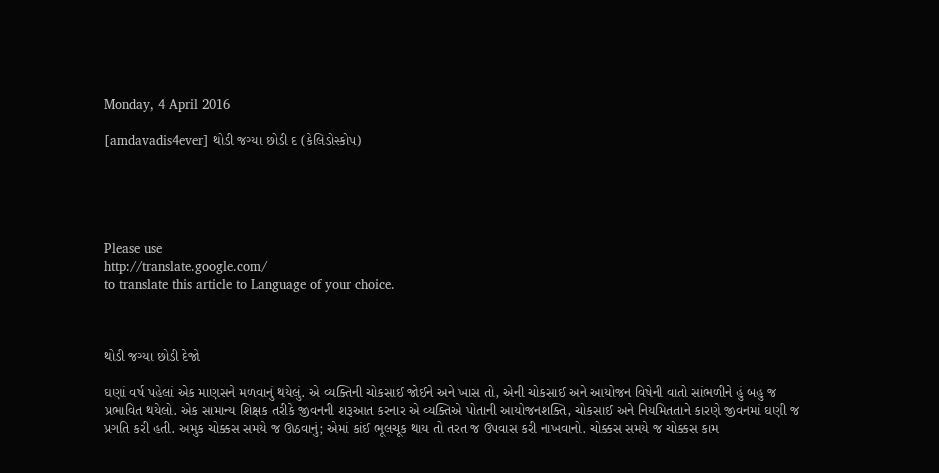Monday, 4 April 2016

[amdavadis4ever] થોડી જગ્યા છોડી દ (કેલિડોસ્કોપ)





Please use
http://translate.google.com/
to translate this article to Language of your choice.



થોડી જગ્યા છોડી દેજો

ઘણાં વર્ષ પહેલાં એક માણસને મળવાનું થયેલું. એ વ્યક્તિની ચોકસાઈ જોઈને અને ખાસ તો, એની ચોકસાઈ અને આયોજન વિષેની વાતો સાંભળીને હું બહુ જ પ્રભાવિત થયેલો. એક સામાન્ય શિક્ષક તરીકે જીવનની શરૂઆત કરનાર એ વ્યક્તિએ પોતાની આયોજનશક્તિ, ચોકસાઈ અને નિયમિતતાને કારણે જીવનમાં ઘણી જ પ્રગતિ કરી હતી. અમુક ચોક્કસ સમયે જ ઊઠવાનું; એમાં કાંઈ ભૂલચૂક થાય તો તરત જ ઉપવાસ કરી નાખવાનો. ચોક્કસ સમયે જ ચોક્કસ કામ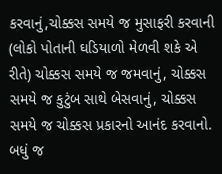કરવાનું,ચોક્કસ સમયે જ મુસાફરી કરવાની (લોકો પોતાની ઘડિયાળો મેળવી શકે એ રીતે) ચોક્કસ સમયે જ જમવાનું, ચોક્કસ સમયે જ કુટુંબ સાથે બેસવાનું, ચોક્કસ સમયે જ ચોક્કસ પ્રકારનો આનંદ કરવાનો. બધું જ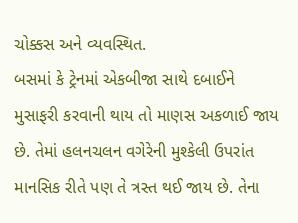ચોક્કસ અને વ્યવસ્થિત.
બસમાં કે ટ્રેનમાં એકબીજા સાથે દબાઈને મુસાફરી કરવાની થાય તો માણસ અકળાઈ જાય છે. તેમાં હલનચલન વગેરેની મુશ્કેલી ઉપરાંત માનસિક રીતે પણ તે ત્રસ્ત થઈ જાય છે. તેના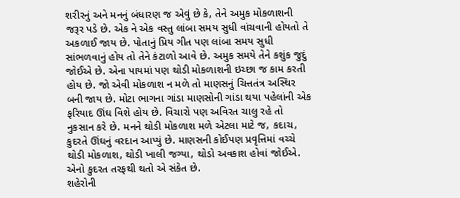શરીરનું અને મનનું બંધારણ જ એવું છે કે, તેને અમુક મોકળાશની જરૂર પડે છે. એક ને એક વસ્તુ લાંબા સમય સુધી વાંચવાની હોયતો તે અકળાઈ જાય છે. પોતાનું પ્રિય ગીત પણ લાંબા સમય સુધી સાંભળવાનું હોય તો તેને કંટાળો આવે છે. અમુક સમયે તેને કશુંક જુદું જોઈએ છે. એના પાયમાં પણ થોડી મોકળાશની ઇચ્છા જ કામ કરતી હોય છે. જો એવી મોકળાશ ન મળે તો માણસનું ચિત્તતંત્ર અસ્થિર બની જાય છે. મોટા ભાગના ગાંડા માણસોની ગાંડા થયા પહેલાંની એક ફરિયાદ ઊંઘ વિશે હોય છે. વિચારો પણ અવિરત ચાલુ રહે તો નુકસાન કરે છે. મનને થોડી મોકળાશ મળે એટલા માટે જ, કદાચ, કુદરતે ઊંઘનું વરદાન આપ્યું છે. માણસની કોઈપણ પ્રવૃત્તિમાં વચ્ચે થોડી મોકળાશ, થોડી ખાલી જગ્યા, થોડો અવકાશ હોવાં જોઈએ. એનો કુદરત તરફથી થતો એ સંકેત છે.
શહેરોની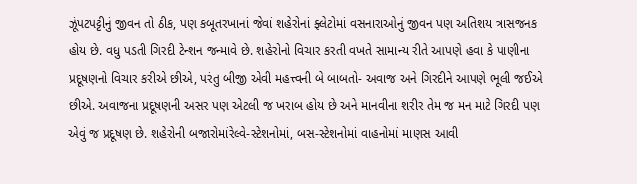ઝૂંપટપટ્ટીનું જીવન તો ઠીક, પણ કબૂતરખાનાં જેવાં શહેરોનાં ફ્લેટોમાં વસનારાઓનું જીવન પણ અતિશય ત્રાસજનક હોય છે. વધુ પડતી ગિરદી ટેન્શન જન્માવે છે. શહેરોનો વિચાર કરતી વખતે સામાન્ય રીતે આપણે હવા કે પાણીના પ્રદૂષણનો વિચાર કરીએ છીએ, પરંતુ બીજી એવી મહત્ત્વની બે બાબતો- અવાજ અને ગિરદીને આપણે ભૂલી જઈએ છીએ. અવાજના પ્રદૂષણની અસર પણ એટલી જ ખરાબ હોય છે અને માનવીના શરીર તેમ જ મન માટે ગિરદી પણ એવું જ પ્રદૂષણ છે. શહેરોની બજારોમાંરેલ્વે-સ્ટેશનોમાં, બસ-સ્ટેશનોમાં વાહનોમાં માણસ આવી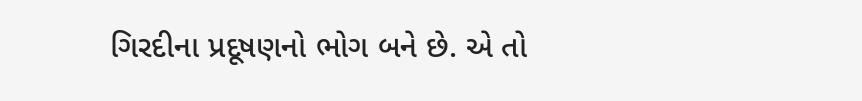ગિરદીના પ્રદૂષણનો ભોગ બને છે. એ તો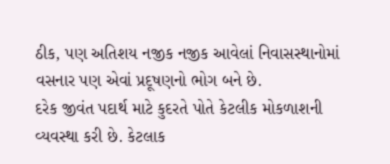ઠીક, પણ અતિશય નજીક નજીક આવેલાં નિવાસસ્થાનોમાં વસનાર પણ એવાં પ્રદૂષણનો ભોગ બને છે.
દરેક જીવંત પદાર્થ માટે કુદરતે પોતે કેટલીક મોકળાશની વ્યવસ્થા કરી છે. કેટલાક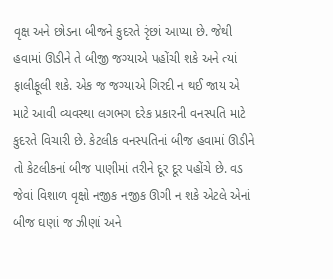વૃક્ષ અને છોડના બીજને કુદરતે રૃંછાં આપ્યા છે. જેથી હવામાં ઊડીને તે બીજી જગ્યાએ પહોંચી શકે અને ત્યાં ફાલીફૂલી શકે. એક જ જગ્યાએ ગિરદી ન થઈ જાય એ માટે આવી વ્યવસ્થા લગભગ દરેક પ્રકારની વનસ્પતિ માટે કુદરતે વિચારી છે. કેટલીક વનસ્પતિનાં બીજ હવામાં ઊડીને તો કેટલીકનાં બીજ પાણીમાં તરીને દૂર દૂર પહોંચે છે. વડ જેવાં વિશાળ વૃક્ષો નજીક નજીક ઊગી ન શકે એટલે એનાં બીજ ઘણાં જ ઝીણાં અને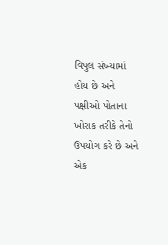વિપુલ સંખ્યામાં હોય છે અને પક્ષીઓ પોતાના ખોરાક તરીકે તેનો ઉપયોગ કરે છે અને એક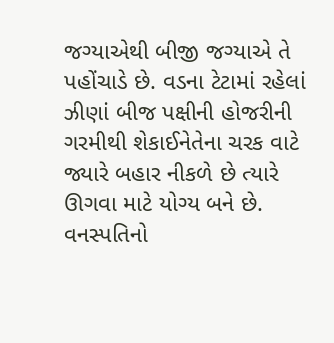જગ્યાએથી બીજી જગ્યાએ તે પહોંચાડે છે. વડના ટેટામાં રહેલાં ઝીણાં બીજ પક્ષીની હોજરીની ગરમીથી શેકાઈનેતેના ચરક વાટે જ્યારે બહાર નીકળે છે ત્યારે ઊગવા માટે યોગ્ય બને છે. વનસ્પતિનો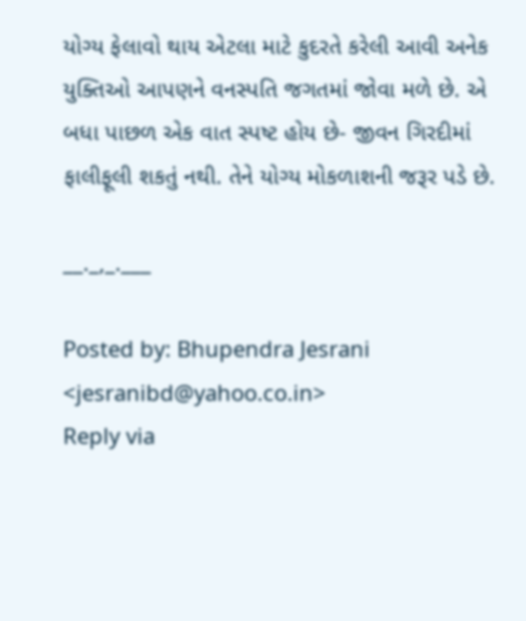યોગ્ય ફેલાવો થાય એટલા માટે કુદરતે કરેલી આવી અનેક યુક્તિઓ આપણને વનસ્પતિ જગતમાં જોવા મળે છે. એ બધા પાછળ એક વાત સ્પષ્ટ હોય છે- જીવન ગિરદીમાં ફાલીફૂલી શકતું નથી. તેને યોગ્ય મોકળાશની જરૂર પડે છે.

__._,_.___

Posted by: Bhupendra Jesrani <jesranibd@yahoo.co.in>
Reply via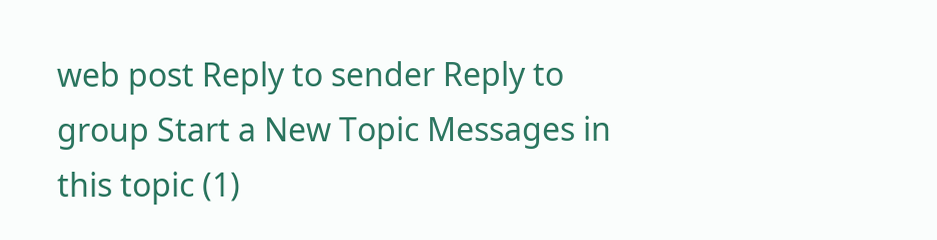web post Reply to sender Reply to group Start a New Topic Messages in this topic (1)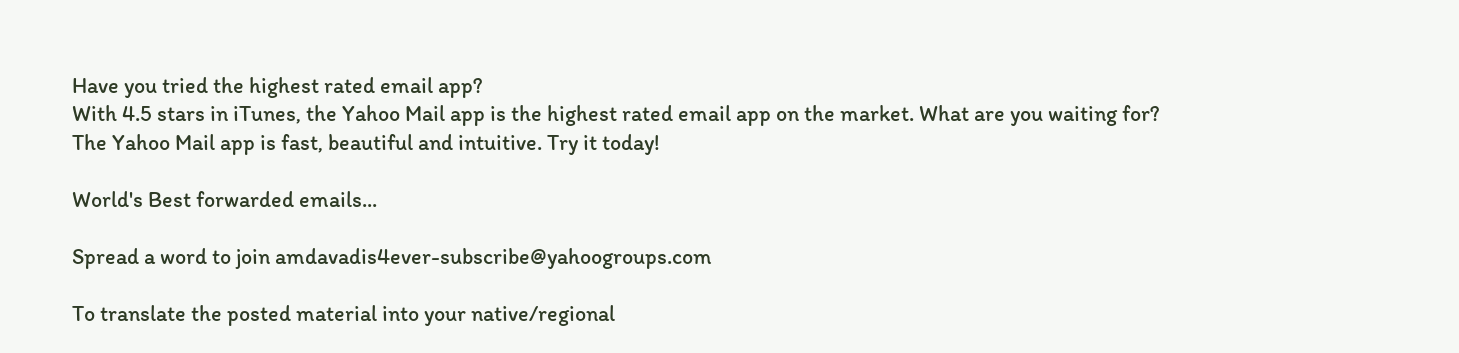Have you tried the highest rated email app?
With 4.5 stars in iTunes, the Yahoo Mail app is the highest rated email app on the market. What are you waiting for? The Yahoo Mail app is fast, beautiful and intuitive. Try it today!

World's Best forwarded emails...

Spread a word to join amdavadis4ever-subscribe@yahoogroups.com

To translate the posted material into your native/regional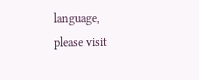language,
please visit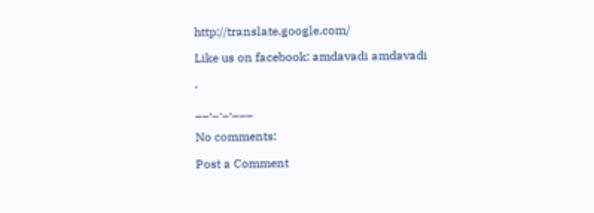http://translate.google.com/

Like us on facebook: amdavadi amdavadi

.

__,_._,___

No comments:

Post a Comment